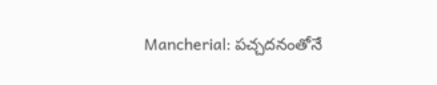Mancherial: పచ్చదనంతోనే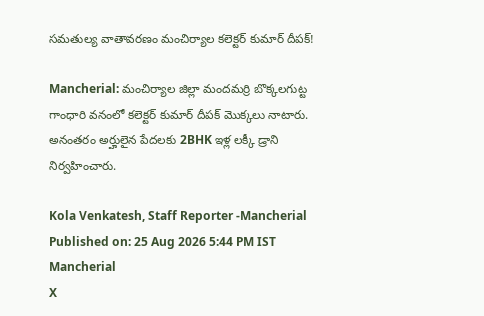సమతుల్య వాతావరణం మంచిర్యాల కలెక్టర్ కుమార్ దీపక్!

Mancherial: మంచిర్యాల జిల్లా మందమర్రి బొక్కలగుట్ట గాంధారి వనంలో కలెక్టర్ కుమార్ దీపక్ మొక్కలు నాటారు. అనంతరం అర్హులైన పేదలకు 2BHK ఇళ్ల లక్కీ డ్రాని నిర్వహించారు.

Kola Venkatesh, Staff Reporter -Mancherial
Published on: 25 Aug 2026 5:44 PM IST
Mancherial
X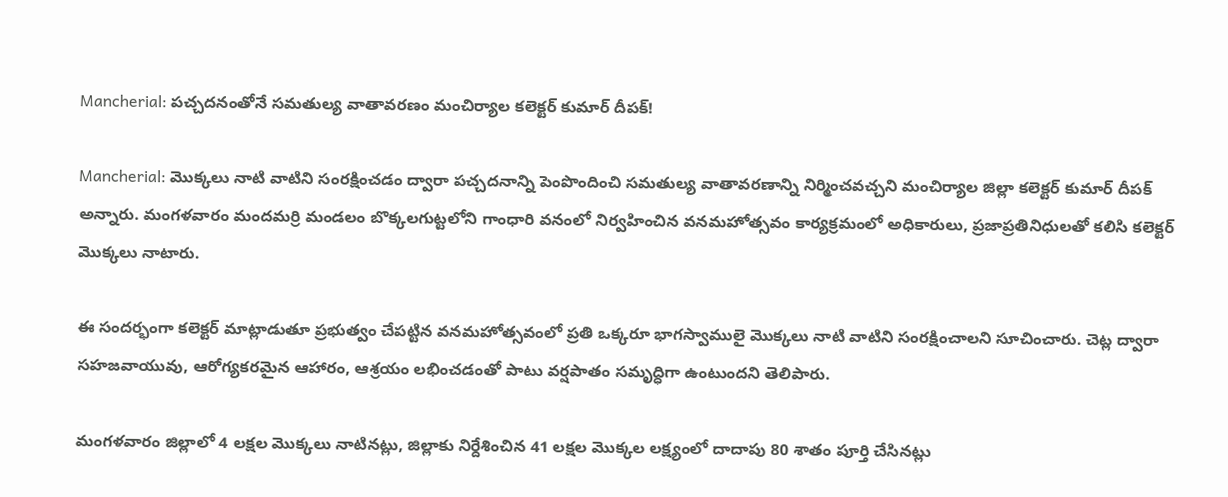Mancherial: పచ్చదనంతోనే సమతుల్య వాతావరణం మంచిర్యాల కలెక్టర్ కుమార్ దీపక్!

Mancherial: మొక్కలు నాటి వాటిని సంరక్షించడం ద్వారా పచ్చదనాన్ని పెంపొందించి సమతుల్య వాతావరణాన్ని నిర్మించవచ్చని మంచిర్యాల జిల్లా కలెక్టర్ కుమార్ దీపక్ అన్నారు. మంగళవారం మందమర్రి మండలం బొక్కలగుట్టలోని గాంధారి వనంలో నిర్వహించిన వనమహోత్సవం కార్యక్రమంలో అధికారులు, ప్రజాప్రతినిధులతో కలిసి కలెక్టర్ మొక్కలు నాటారు.

ఈ సందర్భంగా కలెక్టర్ మాట్లాడుతూ ప్రభుత్వం చేపట్టిన వనమహోత్సవంలో ప్రతి ఒక్కరూ భాగస్వాములై మొక్కలు నాటి వాటిని సంరక్షించాలని సూచించారు. చెట్ల ద్వారా సహజవాయువు, ఆరోగ్యకరమైన ఆహారం, ఆశ్రయం లభించడంతో పాటు వర్షపాతం సమృద్ధిగా ఉంటుందని తెలిపారు.

మంగళవారం జిల్లాలో 4 లక్షల మొక్కలు నాటినట్లు, జిల్లాకు నిర్దేశించిన 41 లక్షల మొక్కల లక్ష్యంలో దాదాపు 80 శాతం పూర్తి చేసినట్లు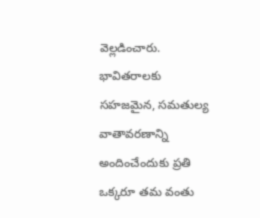వెల్లడించారు. భావితరాలకు సహజమైన, సమతుల్య వాతావరణాన్ని అందించేందుకు ప్రతి ఒక్కరూ తమ వంతు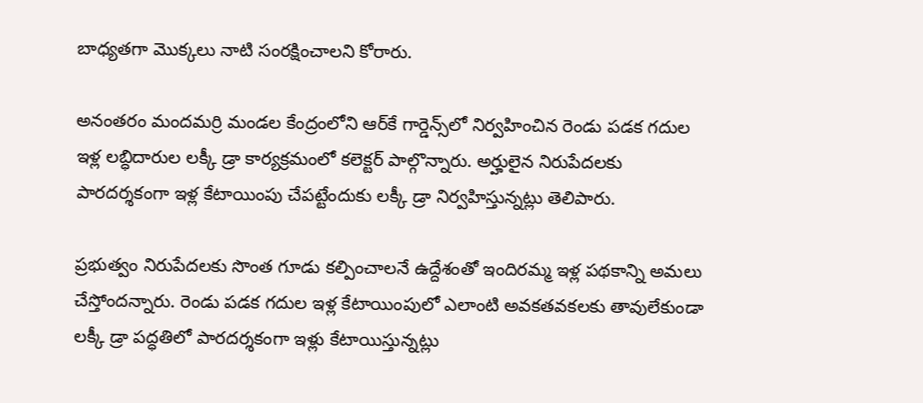బాధ్యతగా మొక్కలు నాటి సంరక్షించాలని కోరారు.

అనంతరం మందమర్రి మండల కేంద్రంలోని ఆర్‌కే గార్డెన్స్‌లో నిర్వహించిన రెండు పడక గదుల ఇళ్ల లబ్ధిదారుల లక్కీ డ్రా కార్యక్రమంలో కలెక్టర్ పాల్గొన్నారు. అర్హులైన నిరుపేదలకు పారదర్శకంగా ఇళ్ల కేటాయింపు చేపట్టేందుకు లక్కీ డ్రా నిర్వహిస్తున్నట్లు తెలిపారు.

ప్రభుత్వం నిరుపేదలకు సొంత గూడు కల్పించాలనే ఉద్దేశంతో ఇందిరమ్మ ఇళ్ల పథకాన్ని అమలు చేస్తోందన్నారు. రెండు పడక గదుల ఇళ్ల కేటాయింపులో ఎలాంటి అవకతవకలకు తావులేకుండా లక్కీ డ్రా పద్ధతిలో పారదర్శకంగా ఇళ్లు కేటాయిస్తున్నట్లు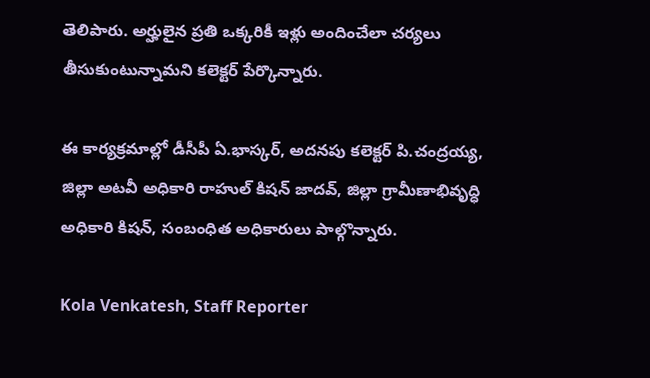తెలిపారు. అర్హులైన ప్రతి ఒక్కరికీ ఇళ్లు అందించేలా చర్యలు తీసుకుంటున్నామని కలెక్టర్ పేర్కొన్నారు.

ఈ కార్యక్రమాల్లో డీసీపీ ఏ.భాస్కర్, అదనపు కలెక్టర్ పి.చంద్రయ్య, జిల్లా అటవీ అధికారి రాహుల్ కిషన్ జాదవ్, జిల్లా గ్రామీణాభివృద్ధి అధికారి కిషన్, సంబంధిత అధికారులు పాల్గొన్నారు.

Kola Venkatesh, Staff Reporter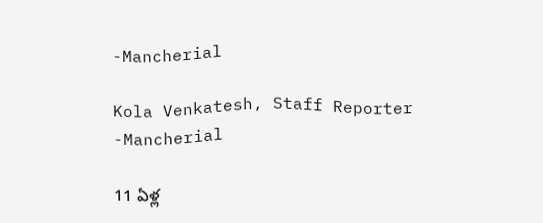-Mancherial

Kola Venkatesh, Staff Reporter -Mancherial

11 ఏళ్ల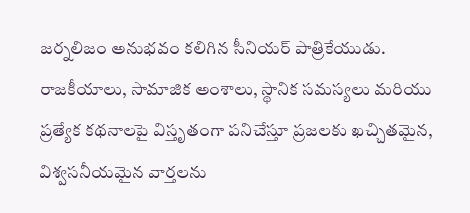జర్నలిజం అనుభవం కలిగిన సీనియర్ పాత్రికేయుడు. రాజకీయాలు, సామాజిక అంశాలు, స్థానిక సమస్యలు మరియు ప్రత్యేక కథనాలపై విస్తృతంగా పనిచేస్తూ ప్రజలకు ఖచ్చితమైన, విశ్వసనీయమైన వార్తలను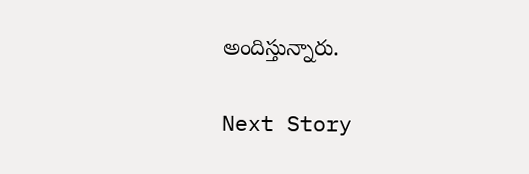అందిస్తున్నారు.

Next Story